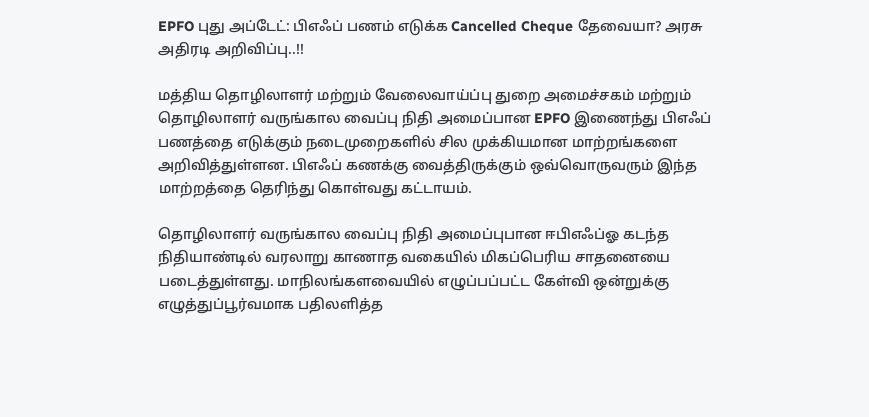EPFO புது அப்டேட்: பிஎஃப் பணம் எடுக்க Cancelled Cheque தேவையா? அரசு அதிரடி அறிவிப்பு..!!

மத்திய தொழிலாளர் மற்றும் வேலைவாய்ப்பு துறை அமைச்சகம் மற்றும் தொழிலாளர் வருங்கால வைப்பு நிதி அமைப்பான EPFO இணைந்து பிஎஃப் பணத்தை எடுக்கும் நடைமுறைகளில் சில முக்கியமான மாற்றங்களை அறிவித்துள்ளன. பிஎஃப் கணக்கு வைத்திருக்கும் ஒவ்வொருவரும் இந்த மாற்றத்தை தெரிந்து கொள்வது கட்டாயம்.

தொழிலாளர் வருங்கால வைப்பு நிதி அமைப்புபான ஈபிஎஃப்ஓ கடந்த நிதியாண்டில் வரலாறு காணாத வகையில் மிகப்பெரிய சாதனையை படைத்துள்ளது. மாநிலங்களவையில் எழுப்பப்பட்ட கேள்வி ஒன்றுக்கு எழுத்துப்பூர்வமாக பதிலளித்த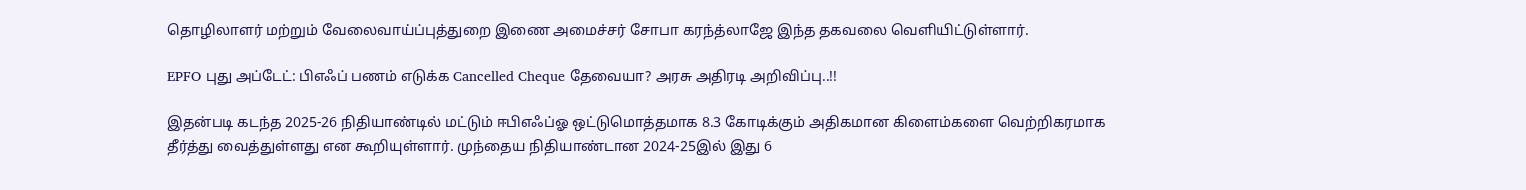தொழிலாளர் மற்றும் வேலைவாய்ப்புத்துறை இணை அமைச்சர் சோபா கரந்த்லாஜே இந்த தகவலை வெளியிட்டுள்ளார்.

EPFO புது அப்டேட்: பிஎஃப் பணம் எடுக்க Cancelled Cheque தேவையா? அரசு அதிரடி அறிவிப்பு..!!

இதன்படி கடந்த 2025-26 நிதியாண்டில் மட்டும் ஈபிஎஃப்ஓ ஒட்டுமொத்தமாக 8.3 கோடிக்கும் அதிகமான கிளைம்களை வெற்றிகரமாக தீர்த்து வைத்துள்ளது என கூறியுள்ளார். முந்தைய நிதியாண்டான 2024-25இல் இது 6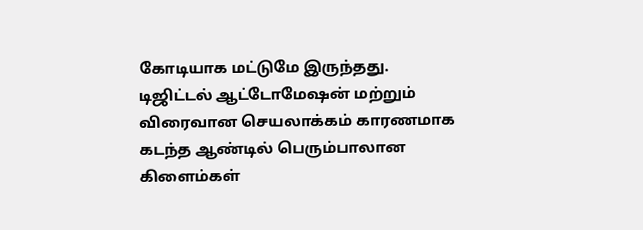கோடியாக மட்டுமே இருந்தது. டிஜிட்டல் ஆட்டோமேஷன் மற்றும் விரைவான செயலாக்கம் காரணமாக கடந்த ஆண்டில் பெரும்பாலான கிளைம்கள்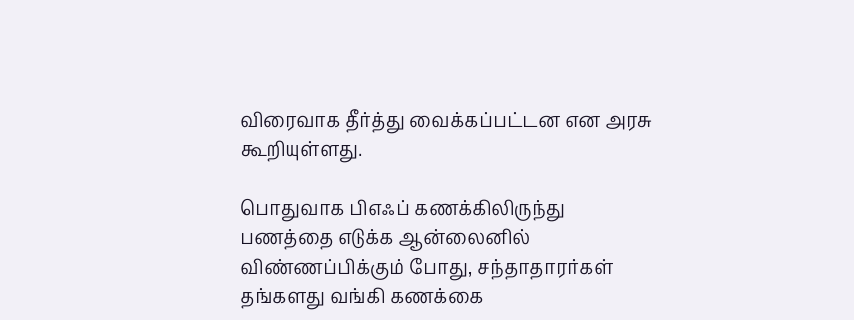விரைவாக தீர்த்து வைக்கப்பட்டன என அரசு கூறியுள்ளது.

பொதுவாக பிஎஃப் கணக்கிலிருந்து பணத்தை எடுக்க ஆன்லைனில் விண்ணப்பிக்கும் போது, சந்தாதாரர்கள் தங்களது வங்கி கணக்கை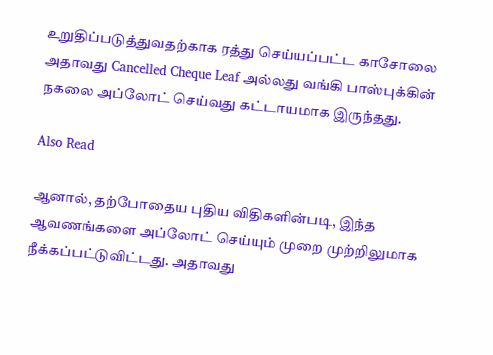உறுதிப்படுத்துவதற்காக ரத்து செய்யப்பட்ட காசோலை அதாவது Cancelled Cheque Leaf அல்லது வங்கி பாஸ்புக்கின் நகலை அப்லோட் செய்வது கட்டாயமாக இருந்தது.

Also Read

ஆனால், தற்போதைய புதிய விதிகளின்படி, இந்த ஆவணங்களை அப்லோட் செய்யும் முறை முற்றிலுமாக நீக்கப்பட்டுவிட்டது. அதாவது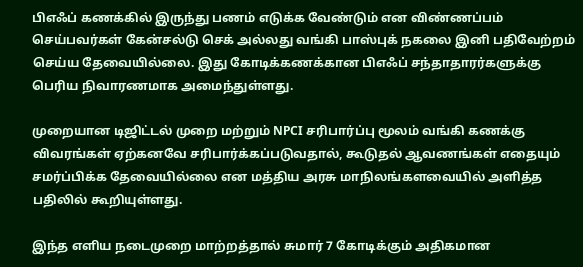பிஎஃப் கணக்கில் இருந்து பணம் எடுக்க வேண்டும் என விண்ணப்பம் செய்பவர்கள் கேன்சல்டு செக் அல்லது வங்கி பாஸ்புக் நகலை இனி பதிவேற்றம் செய்ய தேவையில்லை. இது கோடிக்கணக்கான பிஎஃப் சந்தாதாரர்களுக்கு பெரிய நிவாரணமாக அமைந்துள்ளது.

முறையான டிஜிட்டல் முறை மற்றும் NPCI சரிபார்ப்பு மூலம் வங்கி கணக்கு விவரங்கள் ஏற்கனவே சரிபார்க்கப்படுவதால், கூடுதல் ஆவணங்கள் எதையும் சமர்ப்பிக்க தேவையில்லை என மத்திய அரசு மாநிலங்களவையில் அளித்த பதிலில் கூறியுள்ளது.

இந்த எளிய நடைமுறை மாற்றத்தால் சுமார் 7 கோடிக்கும் அதிகமான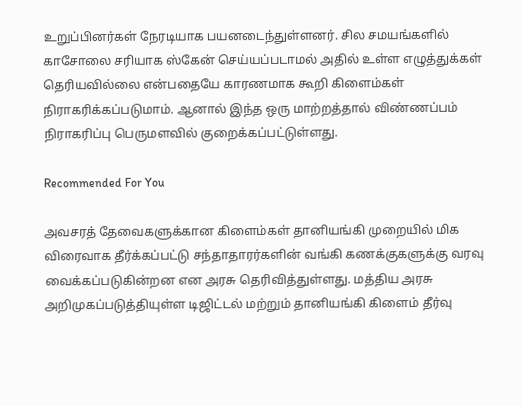உறுப்பினர்கள் நேரடியாக பயனடைந்துள்ளனர். சில சமயங்களில் காசோலை சரியாக ஸ்கேன் செய்யப்படாமல் அதில் உள்ள எழுத்துக்கள் தெரியவில்லை என்பதையே காரணமாக கூறி கிளைம்கள் நிராகரிக்கப்படுமாம். ஆனால் இந்த ஒரு மாற்றத்தால் விண்ணப்பம் நிராகரிப்பு பெருமளவில் குறைக்கப்பட்டுள்ளது.

Recommended For You

அவசரத் தேவைகளுக்கான கிளைம்கள் தானியங்கி முறையில் மிக விரைவாக தீர்க்கப்பட்டு சந்தாதாரர்களின் வங்கி கணக்குகளுக்கு வரவு வைக்கப்படுகின்றன என அரசு தெரிவித்துள்ளது. மத்திய அரசு அறிமுகப்படுத்தியுள்ள டிஜிட்டல் மற்றும் தானியங்கி கிளைம் தீர்வு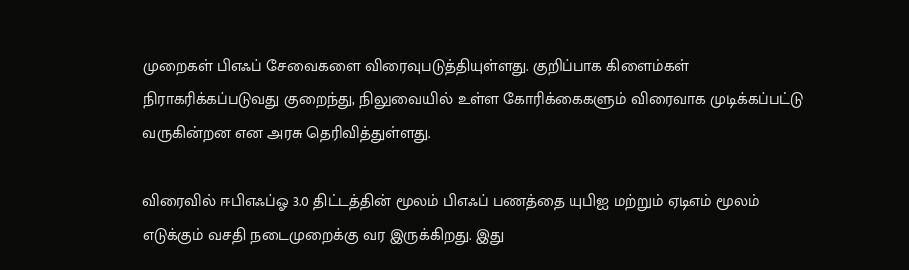முறைகள் பிஎஃப் சேவைகளை விரைவுபடுத்தியுள்ளது. குறிப்பாக கிளைம்கள் நிராகரிக்கப்படுவது குறைந்து, நிலுவையில் உள்ள கோரிக்கைகளும் விரைவாக முடிக்கப்பட்டு வருகின்றன என அரசு தெரிவித்துள்ளது.

விரைவில் ஈபிஎஃப்ஓ 3.0 திட்டத்தின் மூலம் பிஎஃப் பணத்தை யுபிஐ மற்றும் ஏடிஎம் மூலம் எடுக்கும் வசதி நடைமுறைக்கு வர இருக்கிறது. இது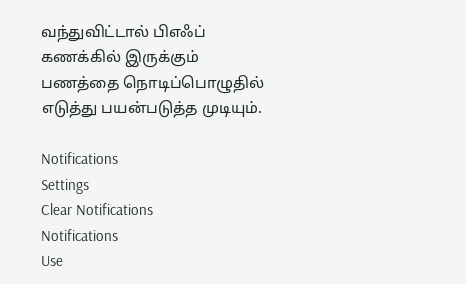வந்துவிட்டால் பிஎஃப் கணக்கில் இருக்கும் பணத்தை நொடிப்பொழுதில் எடுத்து பயன்படுத்த முடியும்.

Notifications
Settings
Clear Notifications
Notifications
Use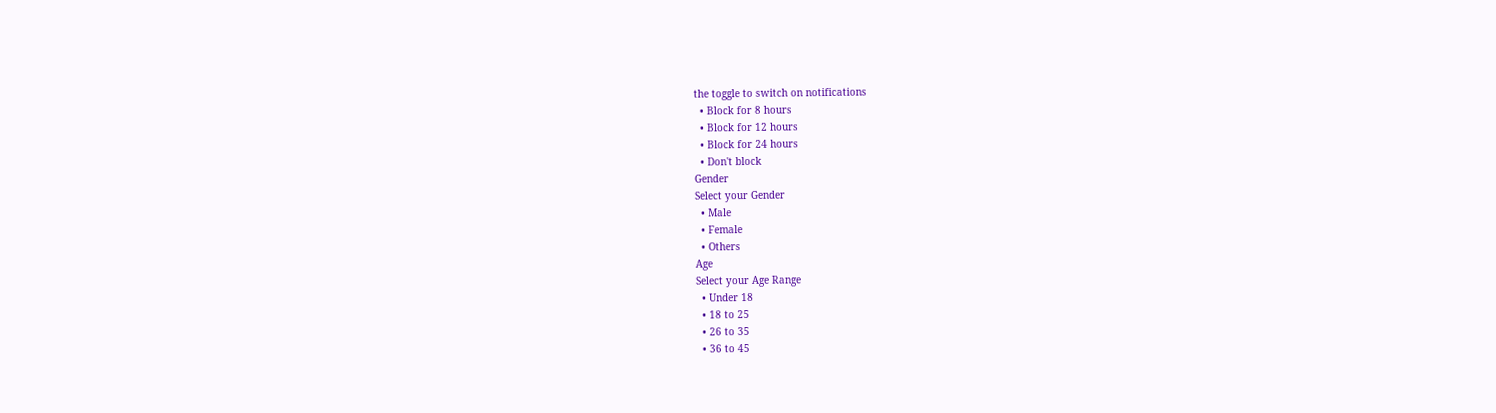the toggle to switch on notifications
  • Block for 8 hours
  • Block for 12 hours
  • Block for 24 hours
  • Don't block
Gender
Select your Gender
  • Male
  • Female
  • Others
Age
Select your Age Range
  • Under 18
  • 18 to 25
  • 26 to 35
  • 36 to 45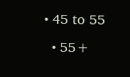• 45 to 55
  • 55+